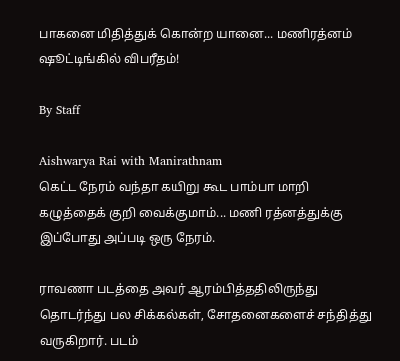பாகனை மிதித்துக் கொன்ற யானை... மணிரத்னம் ஷூட்டிங்கில் விபரீதம்!

By Staff

Aishwarya Rai with Manirathnam
கெட்ட நேரம் வந்தா கயிறு கூட பாம்பா மாறி கழுத்தைக் குறி வைக்குமாம்... மணி ரத்னத்துக்கு இப்போது அப்படி ஒரு நேரம்.

ராவணா படத்தை அவர் ஆரம்பித்ததிலிருந்து தொடர்ந்து பல சிக்கல்கள், சோதனைகளைச் சந்தித்து வருகிறார். படம்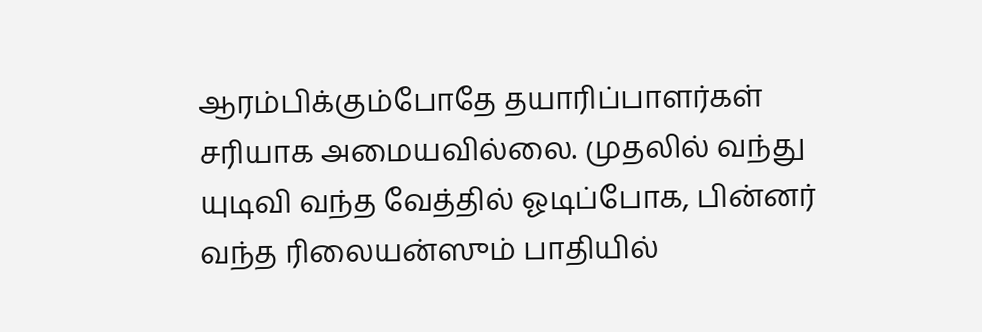ஆரம்பிக்கும்போதே தயாரிப்பாளர்கள் சரியாக அமையவில்லை. முதலில் வந்து யுடிவி வந்த வேத்தில் ஓடிப்போக, பின்னர் வந்த ரிலையன்ஸும் பாதியில்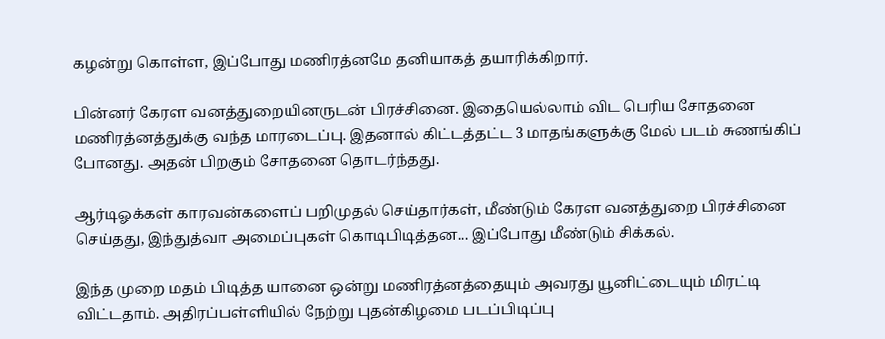கழன்று கொள்ள, இப்போது மணிரத்னமே தனியாகத் தயாரிக்கிறார்.

பின்னர் கேரள வனத்துறையினருடன் பிரச்சினை. இதையெல்லாம் விட பெரிய சோதனை மணிரத்னத்துக்கு வந்த மாரடைப்பு. இதனால் கிட்டத்தட்ட 3 மாதங்களுக்கு மேல் படம் சுணங்கிப் போனது. அதன் பிறகும் சோதனை தொடர்ந்தது.

ஆர்டிஓக்கள் காரவன்களைப் பறிமுதல் செய்தார்கள், மீண்டும் கேரள வனத்துறை பிரச்சினை செய்தது, இந்துத்வா அமைப்புகள் கொடிபிடித்தன... இப்போது மீண்டும் சிக்கல்.

இந்த முறை மதம் பிடித்த யானை ஒன்று மணிரத்னத்தையும் அவரது யூனிட்டையும் மிரட்டி விட்டதாம். அதிரப்பள்ளியில் நேற்று புதன்கிழமை படப்பிடிப்பு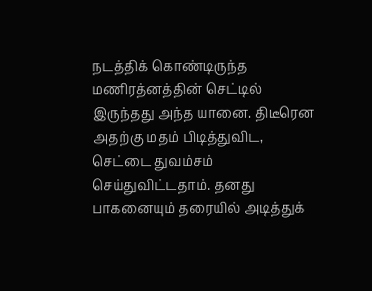நடத்திக் கொண்டிருந்த மணிரத்னத்தின் செட்டில் இருந்தது அந்த யானை. திடீரென அதற்கு மதம் பிடித்துவிட, செட்டை துவம்சம் செய்துவிட்டதாம். தனது பாகனையும் தரையில் அடித்துக்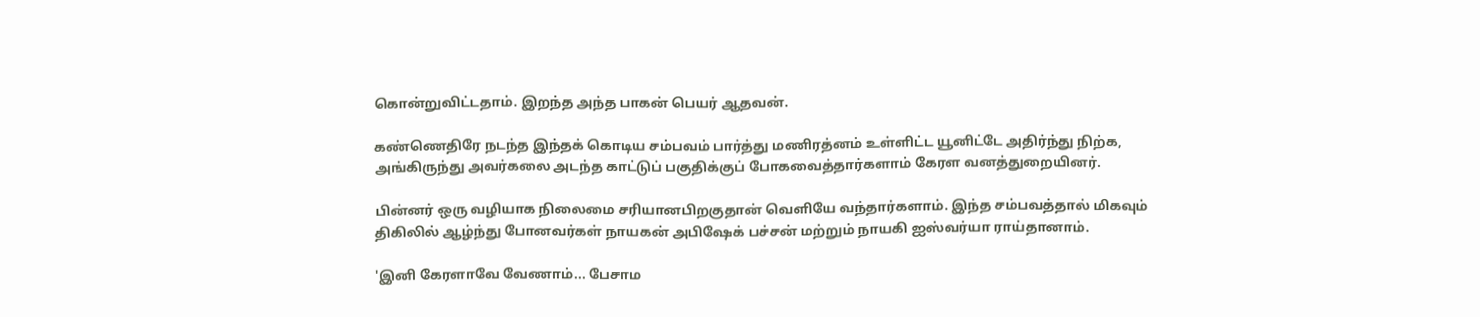கொன்றுவிட்டதாம். இறந்த அந்த பாகன் பெயர் ஆதவன்.

கண்ணெதிரே நடந்த இந்தக் கொடிய சம்பவம் பார்த்து மணிரத்னம் உள்ளிட்ட யூனிட்டே அதிர்ந்து நிற்க, அங்கிருந்து அவர்கலை அடந்த காட்டுப் பகுதிக்குப் போகவைத்தார்களாம் கேரள வனத்துறையினர்.

பின்னர் ஒரு வழியாக நிலைமை சரியானபிறகுதான் வெளியே வந்தார்களாம். இந்த சம்பவத்தால் மிகவும் திகிலில் ஆழ்ந்து போனவர்கள் நாயகன் அபிஷேக் பச்சன் மற்றும் நாயகி ஐஸ்வர்யா ராய்தானாம்.

'இனி கேரளாவே வேணாம்... பேசாம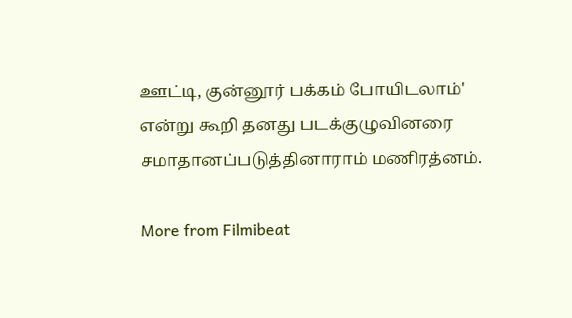ஊட்டி, குன்னூர் பக்கம் போயிடலாம்' என்று கூறி தனது படக்குழுவினரை சமாதானப்படுத்தினாராம் மணிரத்னம்.

More from Filmibeat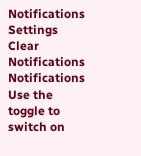Notifications
Settings
Clear Notifications
Notifications
Use the toggle to switch on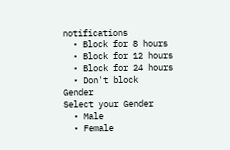notifications
  • Block for 8 hours
  • Block for 12 hours
  • Block for 24 hours
  • Don't block
Gender
Select your Gender
  • Male
  • Female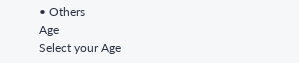• Others
Age
Select your Age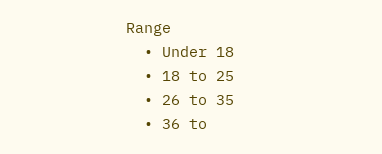Range
  • Under 18
  • 18 to 25
  • 26 to 35
  • 36 to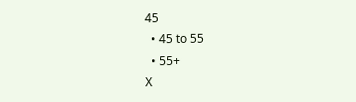45
  • 45 to 55
  • 55+
X